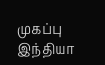முகப்பு
இந்தியா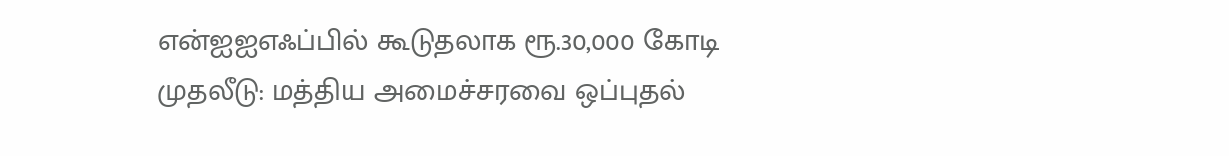என்ஐஐஎஃப்பில் கூடுதலாக ரூ.30,000 கோடி முதலீடு: மத்திய அமைச்சரவை ஒப்புதல்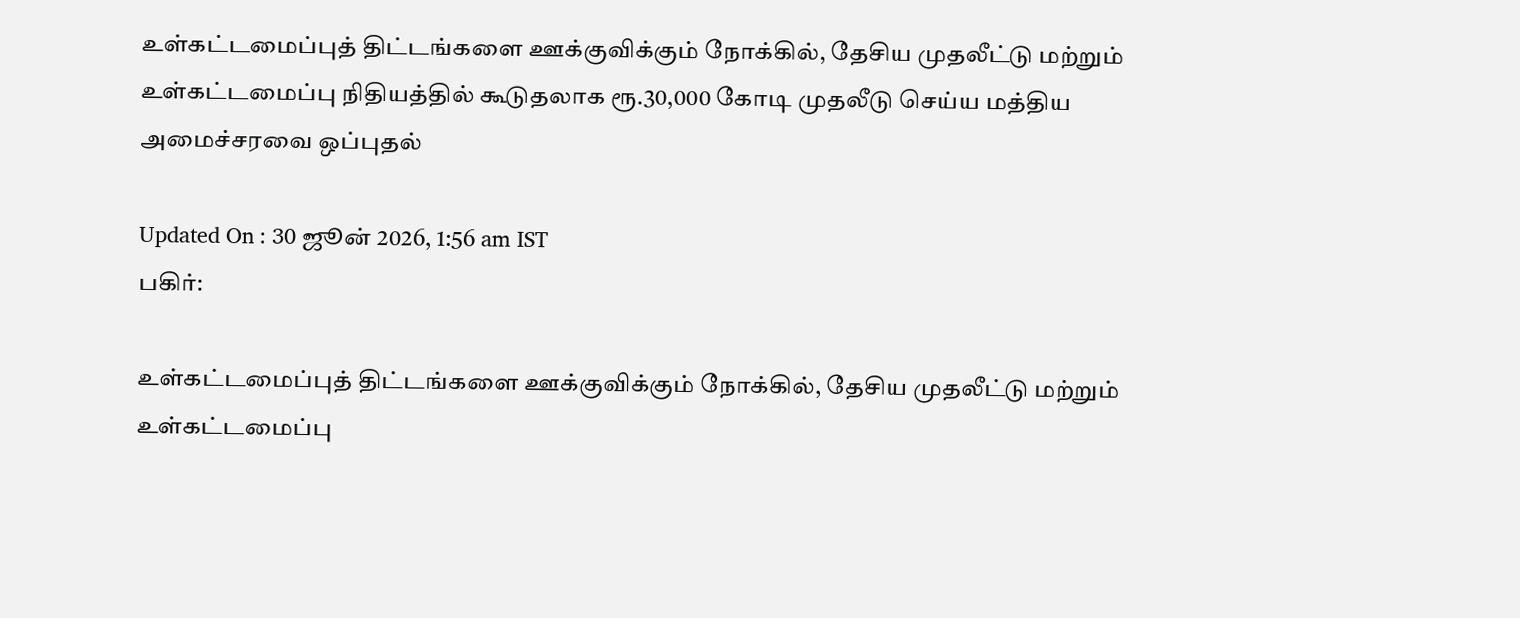உள்கட்டமைப்புத் திட்டங்களை ஊக்குவிக்கும் நோக்கில், தேசிய முதலீட்டு மற்றும் உள்கட்டமைப்பு நிதியத்தில் கூடுதலாக ரூ.30,000 கோடி முதலீடு செய்ய மத்திய அமைச்சரவை ஒப்புதல்

Updated On : 30 ஜூன் 2026, 1:56 am IST
பகிர்:

உள்கட்டமைப்புத் திட்டங்களை ஊக்குவிக்கும் நோக்கில், தேசிய முதலீட்டு மற்றும் உள்கட்டமைப்பு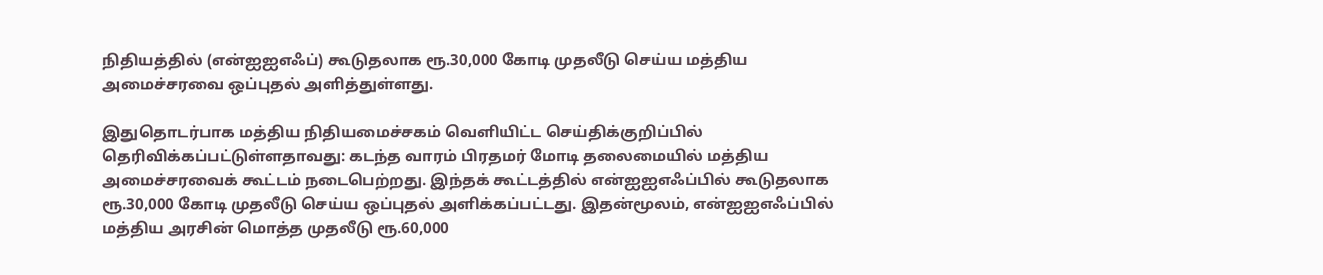நிதியத்தில் (என்ஐஐஎஃப்) கூடுதலாக ரூ.30,000 கோடி முதலீடு செய்ய மத்திய அமைச்சரவை ஒப்புதல் அளித்துள்ளது.

இதுதொடர்பாக மத்திய நிதியமைச்சகம் வெளியிட்ட செய்திக்குறிப்பில் தெரிவிக்கப்பட்டுள்ளதாவது: கடந்த வாரம் பிரதமர் மோடி தலைமையில் மத்திய அமைச்சரவைக் கூட்டம் நடைபெற்றது. இந்தக் கூட்டத்தில் என்ஐஐஎஃப்பில் கூடுதலாக ரூ.30,000 கோடி முதலீடு செய்ய ஒப்புதல் அளிக்கப்பட்டது. இதன்மூலம், என்ஐஐஎஃப்பில் மத்திய அரசின் மொத்த முதலீடு ரூ.60,000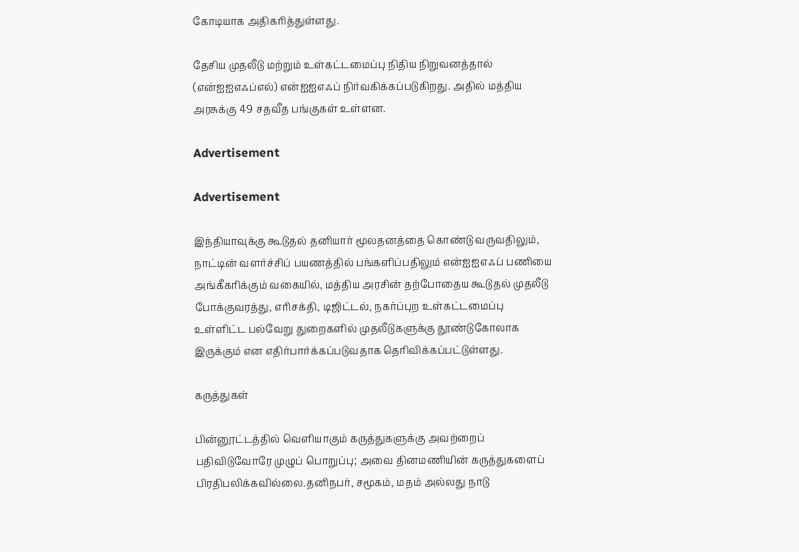கோடியாக அதிகரித்துள்ளது.

தேசிய முதலீடு மற்றும் உள்கட்டமைப்பு நிதிய நிறுவனத்தால் (என்ஐஐஎஃப்எல்) என்ஐஐஎஃப் நிர்வகிக்கப்படுகிறது. அதில் மத்திய அரசுக்கு 49 சதவீத பங்குகள் உள்ளன.

Advertisement

Advertisement

இந்தியாவுக்கு கூடுதல் தனியார் மூலதனத்தை கொண்டு வருவதிலும், நாட்டின் வளர்ச்சிப் பயணத்தில் பங்களிப்பதிலும் என்ஐஐஎஃப் பணியை அங்கீகரிக்கும் வகையில், மத்திய அரசின் தற்போதைய கூடுதல் முதலீடு போக்குவரத்து, எரிசக்தி, டிஜிட்டல், நகர்ப்புற உள்கட்டமைப்பு உள்ளிட்ட பல்வேறு துறைகளில் முதலீடுகளுக்கு தூண்டுகோலாக இருக்கும் என எதிர்பார்க்கப்படுவதாக தெரிவிக்கப்பட்டுள்ளது.

கருத்துகள்

பின்னூட்டத்தில் வெளியாகும் கருத்துகளுக்கு அவற்றைப் பதிவிடுவோரே முழுப் பொறுப்பு; அவை தினமணியின் கருத்துகளைப் பிரதிபலிக்கவில்லை.தனிநபர், சமூகம், மதம் அல்லது நாடு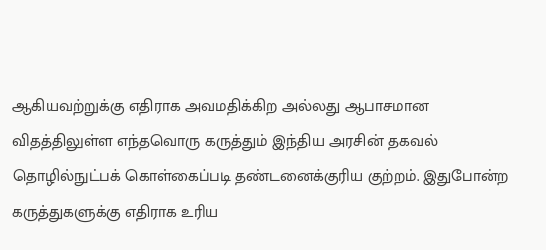ஆகியவற்றுக்கு எதிராக அவமதிக்கிற அல்லது ஆபாசமான விதத்திலுள்ள எந்தவொரு கருத்தும் இந்திய அரசின் தகவல் தொழில்நுட்பக் கொள்கைப்படி தண்டனைக்குரிய குற்றம். இதுபோன்ற கருத்துகளுக்கு எதிராக உரிய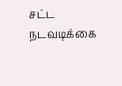சட்ட நடவடிக்கை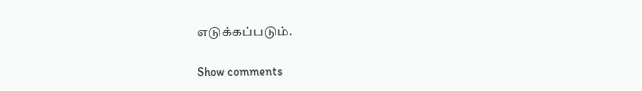எடுக்கப்படும்.

Show comments